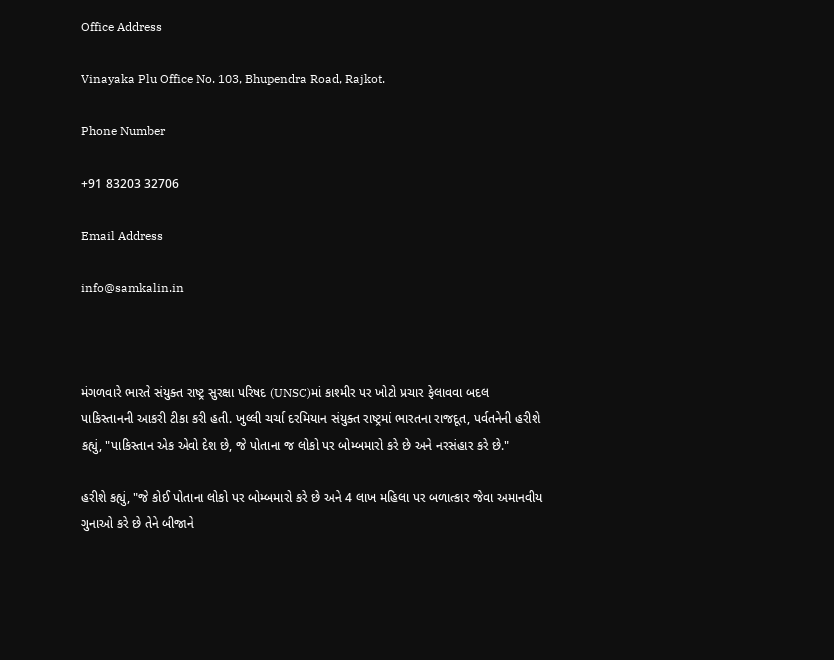Office Address

Vinayaka Plu Office No. 103, Bhupendra Road, Rajkot.

Phone Number

+91 83203 32706

Email Address

info@samkalin.in



મંગળવારે ભારતે સંયુક્ત રાષ્ટ્ર સુરક્ષા પરિષદ (UNSC)માં કાશ્મીર પર ખોટો પ્રચાર ફેલાવવા બદલ પાકિસ્તાનની આકરી ટીકા કરી હતી. ખુલ્લી ચર્ચા દરમિયાન સંયુક્ત રાષ્ટ્રમાં ભારતના રાજદૂત, પર્વતનેની હરીશે કહ્યું, "પાકિસ્તાન એક એવો દેશ છે, જે પોતાના જ લોકો પર બોમ્બમારો કરે છે અને નરસંહાર કરે છે."

હરીશે કહ્યું, "જે કોઈ પોતાના લોકો પર બોમ્બમારો કરે છે અને 4 લાખ મહિલા પર બળાત્કાર જેવા અમાનવીય ગુનાઓ કરે છે તેને બીજાને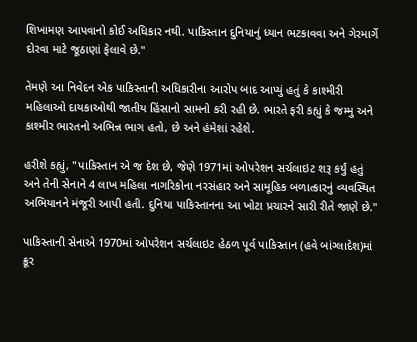શિખામણ આપવાનો કોઈ અધિકાર નથી. પાકિસ્તાન દુનિયાનું ધ્યાન ભટકાવવા અને ગેરમાર્ગે દોરવા માટે જૂઠાણાં ફેલાવે છે."

તેમણે આ નિવેદન એક પાકિસ્તાની અધિકારીના આરોપ બાદ આપ્યું હતું કે કાશ્મીરી મહિલાઓ દાયકાઓથી જાતીય હિંસાનો સામનો કરી રહી છે. ભારતે ફરી કહ્યું કે જમ્મુ અને કાશ્મીર ભારતનો અભિન્ન ભાગ હતો, છે અને હંમેશાં રહેશે.

હરીશે કહ્યું, "પાકિસ્તાન એ જ દેશ છે, જેણે 1971માં ઓપરેશન સર્ચલાઇટ શરૂ કર્યું હતું અને તેની સેનાને 4 લાખ મહિલા નાગરિકોના નરસંહાર અને સામૂહિક બળાત્કારનું વ્યવસ્થિત અભિયાનને મંજૂરી આપી હતી. દુનિયા પાકિસ્તાનના આ ખોટા પ્રચારને સારી રીતે જાણે છે."

પાકિસ્તાની સેનાએ 1970માં ઓપરેશન સર્ચલાઇટ હેઠળ પૂર્વ પાકિસ્તાન (હવે બાંગ્લાદેશ)માં ક્રૂર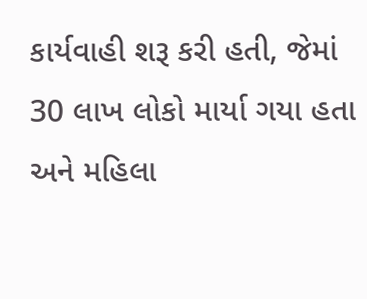કાર્યવાહી શરૂ કરી હતી, જેમાં 30 લાખ લોકો માર્યા ગયા હતા અને મહિલા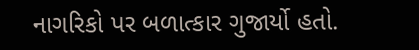નાગરિકો પર બળાત્કાર ગુજાર્યો હતો.